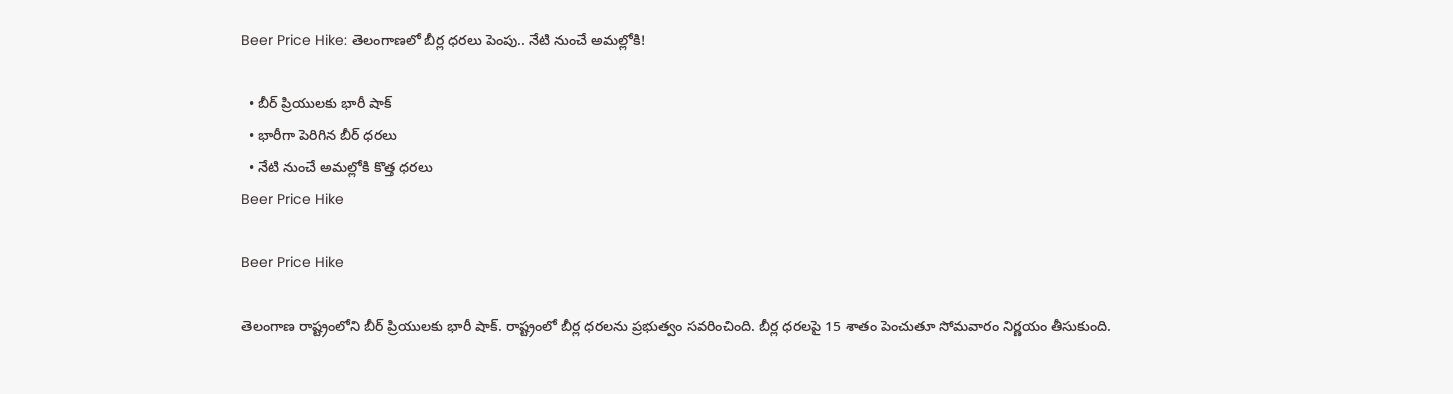Beer Price Hike: తెలంగాణలో బీర్ల ధరలు పెంపు.. నేటి నుంచే అమల్లోకి!

  • బీర్‌ ప్రియులకు భారీ షాక్‌
  • భారీగా పెరిగిన బీర్‌ ధరలు
  • నేటి నుంచే అమల్లోకి కొత్త ధరలు
Beer Price Hike

Beer Price Hike

తెలంగాణ రాష్ట్రంలోని బీర్‌ ప్రియులకు భారీ షాక్‌. రాష్ట్రంలో బీర్ల ధరలను ప్రభుత్వం సవరించింది. బీర్ల ధరలపై 15 శాతం పెంచుతూ సోమవారం నిర్ణయం తీసుకుంది.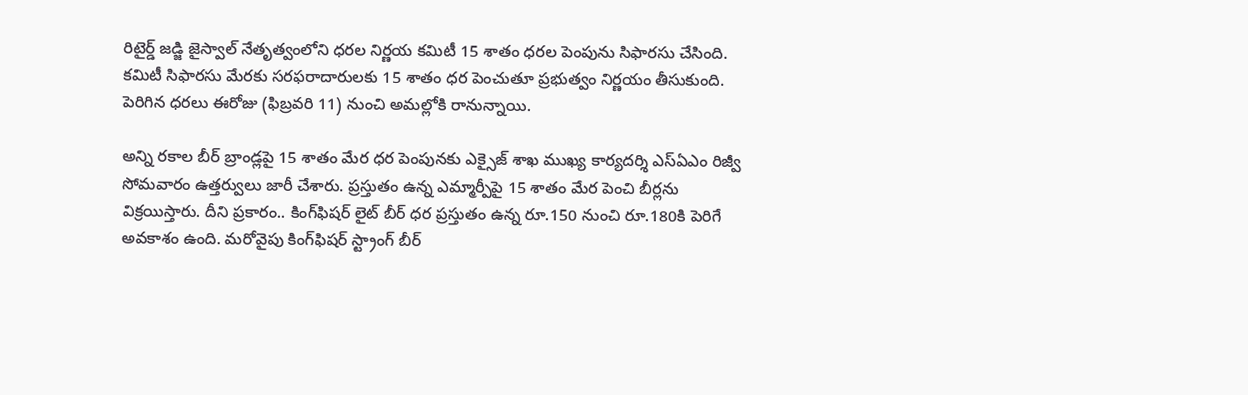రిటైర్డ్ జడ్జి జైస్వాల్ నేతృత్వంలోని ధరల నిర్ణయ కమిటీ 15 శాతం ధరల పెంపును సిఫారసు చేసింది. కమిటీ సిఫారసు మేరకు సరఫరాదారులకు 15 శాతం ధర పెంచుతూ ప్రభుత్వం నిర్ణయం తీసుకుంది. పెరిగిన ధరలు ఈరోజు (ఫిబ్రవరి 11) నుంచి అమల్లోకి రానున్నాయి.

అన్ని రకాల బీర్‌ బ్రాండ్లపై 15 శాతం మేర ధర పెంపునకు ఎక్సైజ్‌ శాఖ ముఖ్య కార్యదర్శి ఎస్‌ఏఎం రిజ్వీ సోమవారం ఉత్తర్వులు జారీ చేశారు. ప్రస్తుతం ఉన్న ఎమ్మార్పీపై 15 శాతం మేర పెంచి బీర్లను విక్రయిస్తారు. దీని ప్రకారం.. కింగ్‌ఫిషర్‌ లైట్‌ బీర్‌ ధర ప్రస్తుతం ఉన్న రూ.150 నుంచి రూ.180కి పెరిగే అవకాశం ఉంది. మరోవైపు కింగ్‌ఫిషర్‌ స్ట్రాంగ్‌ బీర్‌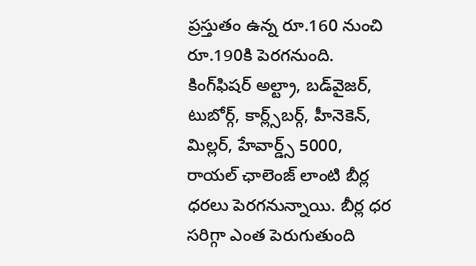ప్రస్తుతం ఉన్న రూ.160 నుంచి రూ.190కి పెరగనుంది. కింగ్‌ఫిషర్‌ అల్ట్రా, బడ్‌వైజర్, టుబోర్గ్, కార్ల్స్‌బర్గ్, హీనెకెన్, మిల్లర్, హేవార్డ్స్ 5000, రాయల్ ఛాలెంజ్ లాంటి బీర్ల ధరలు పెరగనున్నాయి. బీర్ల ధర సరిగ్గా ఎంత పెరుగుతుంది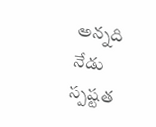అన్నది నేడు స్పష్టత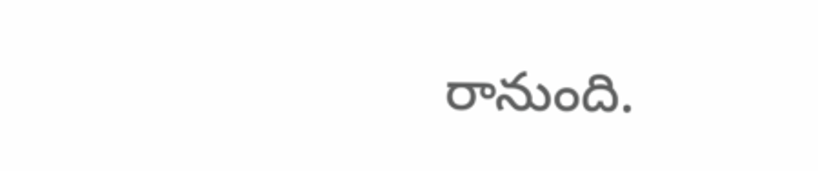రానుంది.